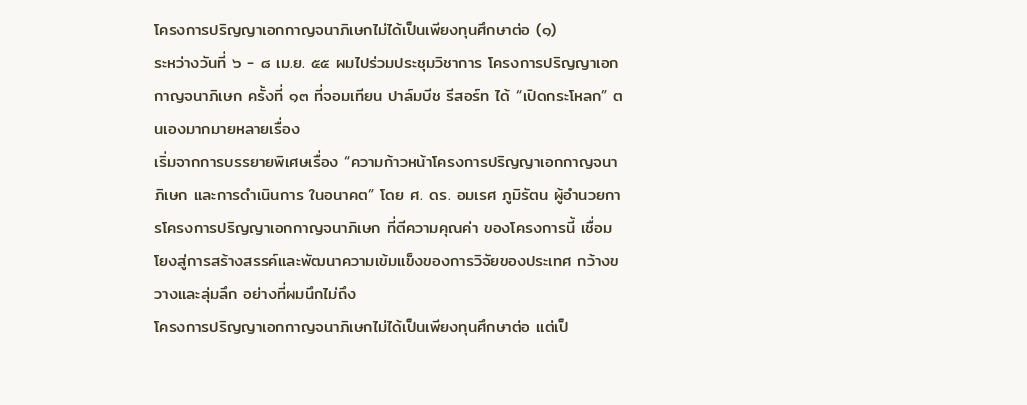โครงการปริญญาเอกกาญจนาภิเษกไม่ได้เป็นเพียงทุนศึกษาต่อ (๑)
ระหว่างวันที่ ๖ - ๘ เม.ย. ๕๕ ผมไปร่วมประชุมวิชาการ โครงการปริญญาเอกกาญจนาภิเษก ครั้งที่ ๑๓ ที่จอมเทียน ปาล์มบีช รีสอร์ท ได้ “เปิดกระโหลก” ตนเองมากมายหลายเรื่อง
เริ่มจากการบรรยายพิเศษเรื่อง “ความก้าวหน้าโครงการปริญญาเอกกาญจนาภิเษก และการดำเนินการ ในอนาคต” โดย ศ. ดร. อมเรศ ภูมิรัตน ผู้อำนวยการโครงการปริญญาเอกกาญจนาภิเษก ที่ตีความคุณค่า ของโครงการนี้ เชื่อมโยงสู่การสร้างสรรค์และพัฒนาความเข้มแข็งของการวิจัยของประเทศ กว้างขวางและลุ่มลึก อย่างที่ผมนึกไม่ถึง
โครงการปริญญาเอกกาญจนาภิเษกไม่ได้เป็นเพียงทุนศึกษาต่อ แต่เป็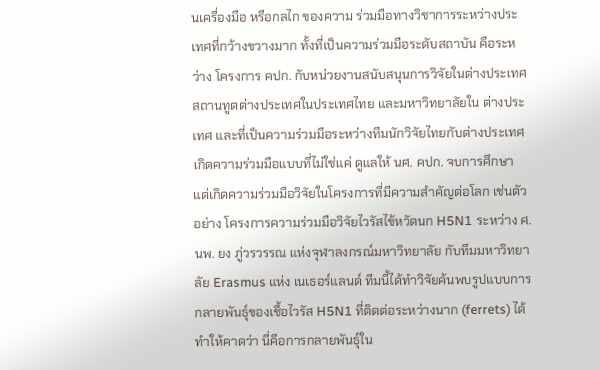นเครื่องมือ หรือกลไก ของความ ร่วมมือทางวิชาการระหว่างประเทศที่กว้างขวางมาก ทั้งที่เป็นความร่วมมือระดับสถาบัน คือระหว่าง โครงการ คปก. กับหน่วยงานสนับสนุนการวิจัยในต่างประเทศ สถานทูตต่างประเทศในประเทศไทย และมหาวิทยาลัยใน ต่างประเทศ และที่เป็นความร่วมมือระหว่างทีมนักวิจัยไทยกับต่างประเทศ เกิดความร่วมมือแบบที่ไม่ใช่แค่ ดูแลให้ นศ. คปก. จบการศึกษา แต่เกิดความร่วมมือวิจัยในโครงการที่มีความสำคัญต่อโลก เช่นตัวอย่าง โครงการความร่วมมือวิจัยไวรัสไข้หวัดนก H5N1 ระหว่าง ศ. นพ. ยง ภู่วรวรรณ แห่งจุฬาลงกรณ์มหาวิทยาลัย กับทีมมหาวิทยาลัย Erasmus แห่ง เนเธอร์แลนด์ ทีมนี้ได้ทำวิจัยค้นพบรูปแบบการกลายพันธุ์ของเชื้อไวรัส H5N1 ที่ติดต่อระหว่างนาก (ferrets) ได้ ทำให้คาดว่า นี่คือการกลายพันธุ์ใน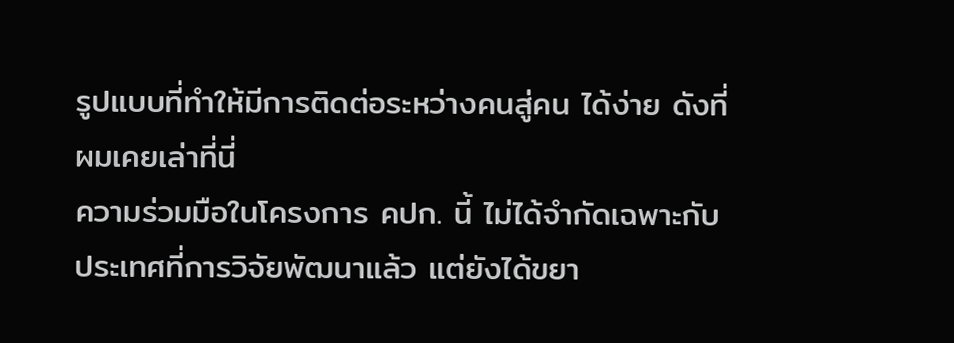รูปแบบที่ทำให้มีการติดต่อระหว่างคนสู่คน ได้ง่าย ดังที่ผมเคยเล่าที่นี่
ความร่วมมือในโครงการ คปก. นี้ ไม่ได้จำกัดเฉพาะกับประเทศที่การวิจัยพัฒนาแล้ว แต่ยังได้ขยา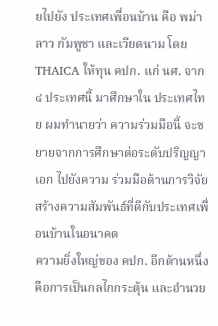ยไปยัง ประเทศเพื่อนบ้าน คือ พม่า ลาว กัมพูชา และเวียดนาม โดย THAICA ให้ทุน คปก. แก่ นศ. จาก ๔ ประเทศนี้ มาศึกษาใน ประเทศไทย ผมทำนายว่า ความร่วมมือนี้ จะขยายจากการศึกษาต่อระดับปริญญาเอก ไปยังความ ร่วมมือด้านการวิจัย สร้างความสัมพันธ์ที่ดีกับประเทศเพื่อนบ้านในอนาคต
ความยิ่งใหญ่ของ คปก. อีกด้านหนึ่ง คือการเป็นกลไกกระตุ้น และอำนวย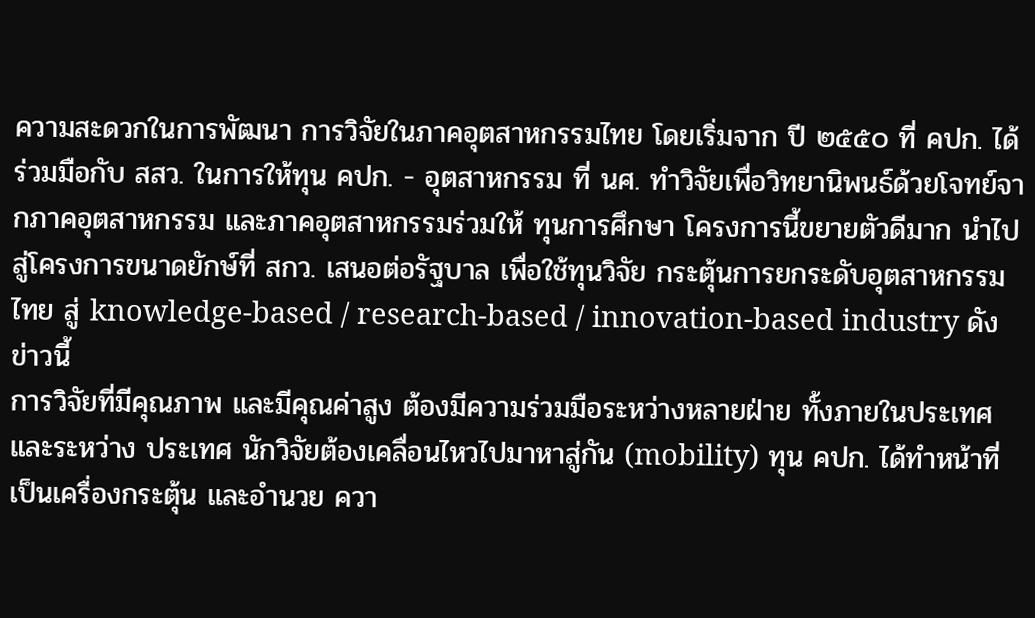ความสะดวกในการพัฒนา การวิจัยในภาคอุตสาหกรรมไทย โดยเริ่มจาก ปี ๒๕๕๐ ที่ คปก. ได้ร่วมมือกับ สสว. ในการให้ทุน คปก. - อุตสาหกรรม ที่ นศ. ทำวิจัยเพื่อวิทยานิพนธ์ด้วยโจทย์จากภาคอุตสาหกรรม และภาคอุตสาหกรรมร่วมให้ ทุนการศึกษา โครงการนี้ขยายตัวดีมาก นำไปสู่โครงการขนาดยักษ์ที่ สกว. เสนอต่อรัฐบาล เพื่อใช้ทุนวิจัย กระตุ้นการยกระดับอุตสาหกรรมไทย สู่ knowledge-based / research-based / innovation-based industry ดังข่าวนี้
การวิจัยที่มีคุณภาพ และมีคุณค่าสูง ต้องมีความร่วมมือระหว่างหลายฝ่าย ทั้งภายในประเทศและระหว่าง ประเทศ นักวิจัยต้องเคลื่อนไหวไปมาหาสู่กัน (mobility) ทุน คปก. ได้ทำหน้าที่เป็นเครื่องกระตุ้น และอำนวย ควา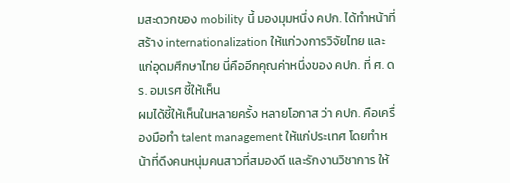มสะดวกของ mobility นี้ มองมุมหนึ่ง คปก. ได้ทำหน้าที่สร้าง internationalization ให้แก่วงการวิจัยไทย และแก่อุดมศึกษาไทย นี่คืออีกคุณค่าหนึ่งของ คปก. ที่ ศ. ดร. อมเรศ ชี้ให้เห็น
ผมได้ชี้ให้เห็นในหลายครั้ง หลายโอกาส ว่า คปก. คือเครื่องมือทำ talent management ให้แก่ประเทศ โดยทำหน้าที่ดึงคนหนุ่มคนสาวที่สมองดี และรักงานวิชาการ ให้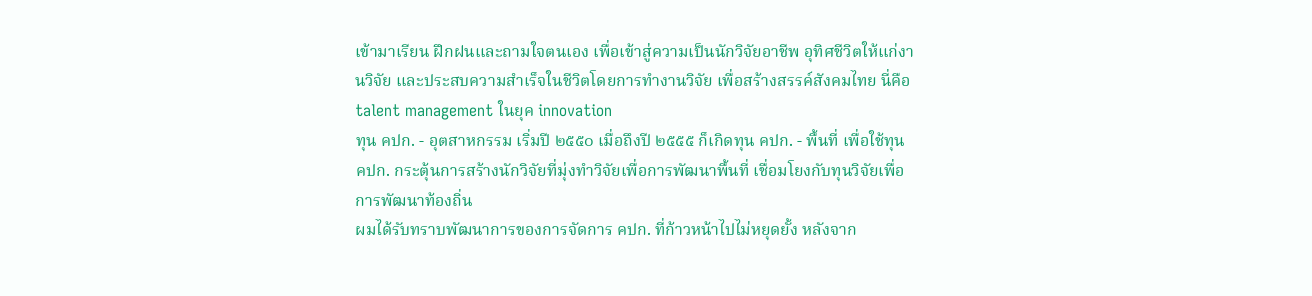เข้ามาเรียน ฝึกฝนและถามใจตนเอง เพื่อเข้าสู่ความเป็นนักวิจัยอาชีพ อุทิศชีวิตให้แก่งานวิจัย และประสบความสำเร็จในชีวิตโดยการทำงานวิจัย เพื่อสร้างสรรค์สังคมไทย นี่คือ talent management ในยุค innovation
ทุน คปก. - อุตสาหกรรม เริ่มปี ๒๕๕๐ เมื่อถึงปี ๒๕๕๕ ก็เกิดทุน คปก. - พื้นที่ เพื่อใช้ทุน คปก. กระตุ้นการสร้างนักวิจัยที่มุ่งทำวิจัยเพื่อการพัฒนาพื้นที่ เชื่อมโยงกับทุนวิจัยเพื่อการพัฒนาท้องถิ่น
ผมได้รับทราบพัฒนาการของการจัดการ คปก. ที่ก้าวหน้าไปไม่หยุดยั้ง หลังจาก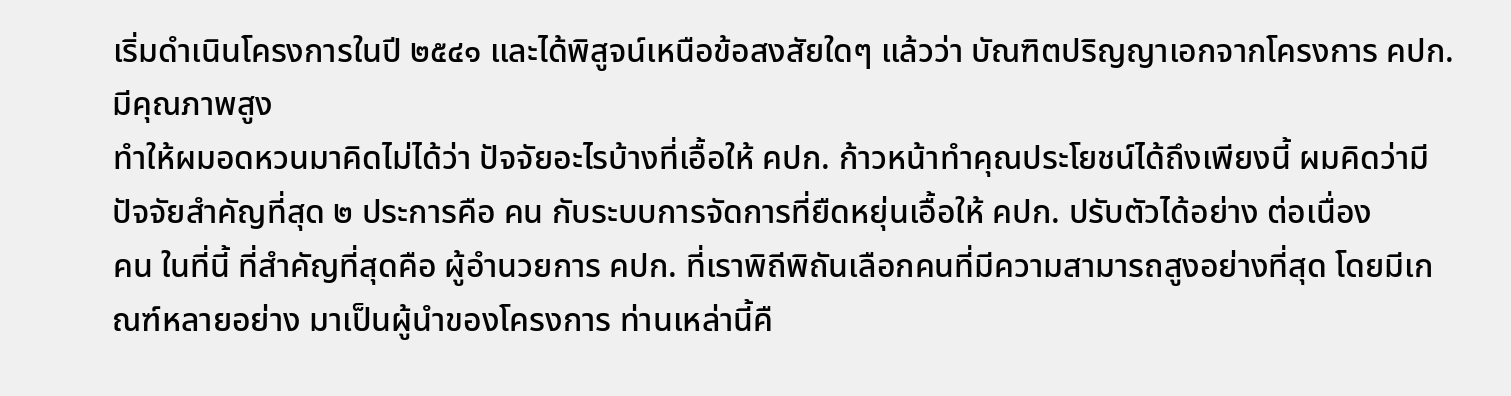เริ่มดำเนินโครงการในปี ๒๕๔๑ และได้พิสูจน์เหนือข้อสงสัยใดๆ แล้วว่า บัณฑิตปริญญาเอกจากโครงการ คปก. มีคุณภาพสูง
ทำให้ผมอดหวนมาคิดไม่ได้ว่า ปัจจัยอะไรบ้างที่เอื้อให้ คปก. ก้าวหน้าทำคุณประโยชน์ได้ถึงเพียงนี้ ผมคิดว่ามีปัจจัยสำคัญที่สุด ๒ ประการคือ คน กับระบบการจัดการที่ยืดหยุ่นเอื้อให้ คปก. ปรับตัวได้อย่าง ต่อเนื่อง
คน ในที่นี้ ที่สำคัญที่สุดคือ ผู้อำนวยการ คปก. ที่เราพิถีพิถันเลือกคนที่มีความสามารถสูงอย่างที่สุด โดยมีเกณฑ์หลายอย่าง มาเป็นผู้นำของโครงการ ท่านเหล่านี้คื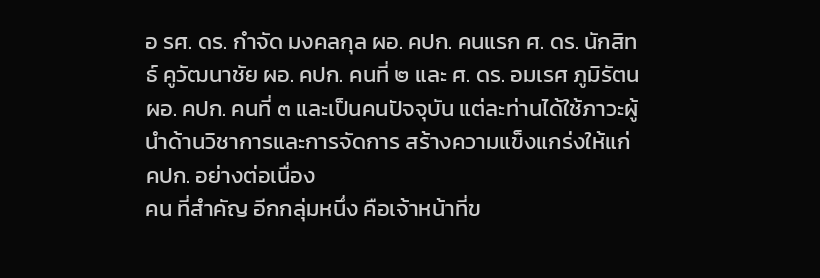อ รศ. ดร. กำจัด มงคลกุล ผอ. คปก. คนแรก ศ. ดร. นักสิทธ์ คูวัฒนาชัย ผอ. คปก. คนที่ ๒ และ ศ. ดร. อมเรศ ภูมิรัตน ผอ. คปก. คนที่ ๓ และเป็นคนปัจจุบัน แต่ละท่านได้ใช้ภาวะผู้นำด้านวิชาการและการจัดการ สร้างความแข็งแกร่งให้แก่ คปก. อย่างต่อเนื่อง
คน ที่สำคัญ อีกกลุ่มหนึ่ง คือเจ้าหน้าที่ข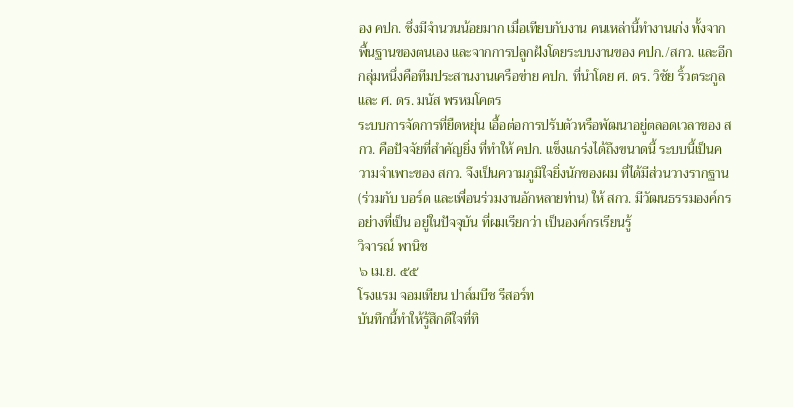อง คปก. ซึ่งมีจำนวนน้อยมาก เมื่อเทียบกับงาน คนเหล่านี้ทำงานเก่ง ทั้งจากพื้นฐานของตนเอง และจากการปลูกฝังโดยระบบงานของ คปก./สกว. และอีกกลุ่มหนึ่งคือทีมประสานงานเครือข่าย คปก. ที่นำโดย ศ. ดร. วิชัย ริ้วตระกูล และ ศ. ดร. มนัส พรหมโคตร
ระบบการจัดการที่ยืดหยุ่น เอื้อต่อการปรับตัวหรือพัฒนาอยู่ตลอดเวลาของ สกว. คือปัจจัยที่สำคัญยิ่ง ที่ทำให้ คปก. แข็งแกร่งได้ถึงขนาดนี้ ระบบนี้เป็นความจำเพาะของ สกว. จึงเป็นความภูมิใจยิ่งนักของผม ที่ได้มีส่วนวางรากฐาน (ร่วมกับ บอร์ด และเพื่อนร่วมงานอักหลายท่าน) ให้ สกว. มีวัฒนธรรมองค์กรอย่างที่เป็น อยู่ในปัจจุบัน ที่ผมเรียกว่า เป็นองค์กรเรียนรู้
วิจารณ์ พานิช
๖ เม.ย. ๕๕
โรงแรม จอมเทียน ปาล์มบีช รีสอร์ท
บันทึกนี้ทำให้รู้สึกดีใจที่ทิ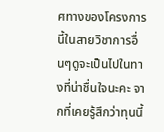ศทางของโครงการนี้ในสายวิชาการอื่นๆดูจะเป็นไปในทางที่น่าชื่นใจนะคะ จากที่เคยรู้สึกว่าทุนนี้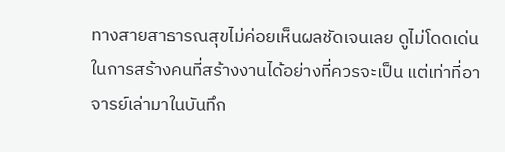ทางสายสาธารณสุขไม่ค่อยเห็นผลชัดเจนเลย ดูไม่โดดเด่นในการสร้างคนที่สร้างงานได้อย่างที่ควรจะเป็น แต่เท่าที่อาจารย์เล่ามาในบันทึก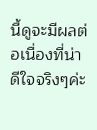นี้ดูจะมีผลต่อเนื่องที่น่าดีใจจริงๆค่ะ